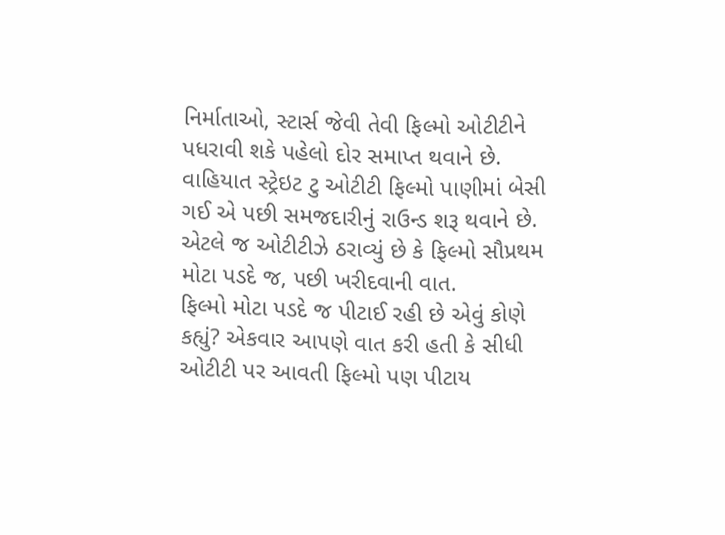નિર્માતાઓ, સ્ટાર્સ જેવી તેવી ફિલ્મો ઓટીટીને પધરાવી શકે પહેલો દોર સમાપ્ત થવાને છે. વાહિયાત સ્ટ્રેઇટ ટુ ઓટીટી ફિલ્મો પાણીમાં બેસી ગઈ એ પછી સમજદારીનું રાઉન્ડ શરૂ થવાને છે. એટલે જ ઓટીટીઝે ઠરાવ્યું છે કે ફિલ્મો સૌપ્રથમ મોટા પડદે જ, પછી ખરીદવાની વાત.
ફિલ્મો મોટા પડદે જ પીટાઈ રહી છે એવું કોણે કહ્યું? એકવાર આપણે વાત કરી હતી કે સીધી ઓટીટી પર આવતી ફિલ્મો પણ પીટાય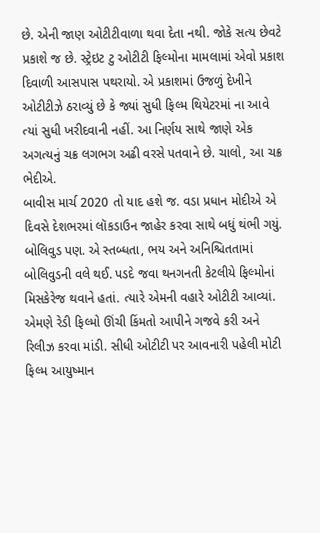છે. એની જાણ ઓટીટીવાળા થવા દેતા નથી. જોકે સત્ય છેવટે પ્રકાશે જ છે. સ્ટ્રેઇટ ટુ ઓટીટી ફિલ્મોના મામલામાં એવો પ્રકાશ દિવાળી આસપાસ પથરાયો. એ પ્રકાશમાં ઉજળું દેખીને ઓટીટીઝે ઠરાવ્યું છે કે જ્યાં સુધી ફિલ્મ થિયેટરમાં ના આવે ત્યાં સુધી ખરીદવાની નહીં. આ નિર્ણય સાથે જાણે એક અગત્યનું ચક્ર લગભગ અઢી વરસે પતવાને છે. ચાલો, આ ચક્ર ભેદીએ.
બાવીસ માર્ચ 2020 તો યાદ હશે જ. વડા પ્રધાન મોદીએ એ દિવસે દેશભરમાં લૉકડાઉન જાહેર કરવા સાથે બધું થંભી ગયું. બોલિવુડ પણ. એ સ્તબ્ધતા, ભય અને અનિશ્ચિતતામાં બોલિવુડની વલે થઈ. પડદે જવા થનગનતી કેટલીયે ફિલ્મોનાં મિસકેરેજ થવાને હતાં. ત્યારે એમની વહારે ઓટીટી આવ્યાં. એમણે રેડી ફિલ્મો ઊંચી કિંમતો આપીને ગજવે કરી અને રિલીઝ કરવા માંડી. સીધી ઓટીટી પર આવનારી પહેલી મોટી ફિલ્મ આયુષ્માન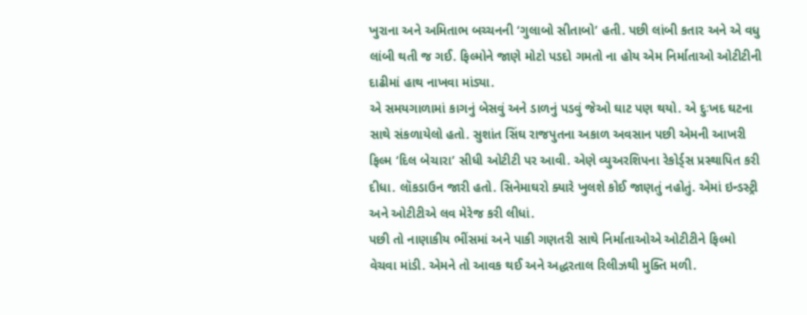ખુરાના અને અમિતાભ બચ્ચનની ‘ગુલાબો સીતાબો’ હતી. પછી લાંબી કતાર અને એ વધુ લાંબી થતી જ ગઈ. ફિલ્મોને જાણે મોટો પડદો ગમતો ના હોય એમ નિર્માતાઓ ઓટીટીની દાઢીમાં હાથ નાખવા માંડ્યા.
એ સમયગાળામાં કાગનું બેસવું અને ડાળનું પડવું જેઓ ઘાટ પણ થયો. એ દુઃખદ ઘટના સાથે સંકળાયેલો હતો. સુશાંત સિંઘ રાજપુતના અકાળ અવસાન પછી એમની આખરી ફિલ્મ ‘દિલ બેચારા’ સીધી ઓટીટી પર આવી. એણે વ્યુઅરશિપના રેકોર્ડ્સ પ્રસ્થાપિત કરી દીધા. લૉકડાઉન જારી હતો. સિનેમાઘરો ક્યારે ખુલશે કોઈ જાણતું નહોતું. એમાં ઇન્ડસ્ટ્રી અને ઓટીટીએ લવ મેરેજ કરી લીધાં.
પછી તો નાણાકીય ભીંસમાં અને પાકી ગણતરી સાથે નિર્માતાઓએ ઓટીટીને ફિલ્મો વેચવા માંડી. એમને તો આવક થઈ અને અદ્ધરતાલ રિલીઝથી મુક્તિ મળી.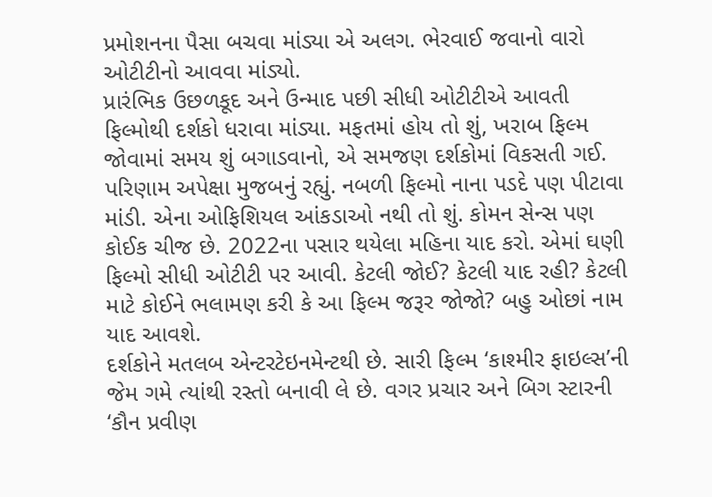પ્રમોશનના પૈસા બચવા માંડ્યા એ અલગ. ભેરવાઈ જવાનો વારો ઓટીટીનો આવવા માંડ્યો.
પ્રારંભિક ઉછળકૂદ અને ઉન્માદ પછી સીધી ઓટીટીએ આવતી ફિલ્મોથી દર્શકો ધરાવા માંડ્યા. મફતમાં હોય તો શું, ખરાબ ફિલ્મ જોવામાં સમય શું બગાડવાનો, એ સમજણ દર્શકોમાં વિકસતી ગઈ. પરિણામ અપેક્ષા મુજબનું રહ્યું. નબળી ફિલ્મો નાના પડદે પણ પીટાવા માંડી. એના ઓફિશિયલ આંકડાઓ નથી તો શું. કોમન સેન્સ પણ કોઈક ચીજ છે. 2022ના પસાર થયેલા મહિના યાદ કરો. એમાં ઘણી ફિલ્મો સીધી ઓટીટી પર આવી. કેટલી જોઈ? કેટલી યાદ રહી? કેટલી માટે કોઈને ભલામણ કરી કે આ ફિલ્મ જરૂર જોજો? બહુ ઓછાં નામ યાદ આવશે.
દર્શકોને મતલબ એન્ટરટેઇનમેન્ટથી છે. સારી ફિલ્મ ‘કાશ્મીર ફાઇલ્સ’ની જેમ ગમે ત્યાંથી રસ્તો બનાવી લે છે. વગર પ્રચાર અને બિગ સ્ટારની ‘કૌન પ્રવીણ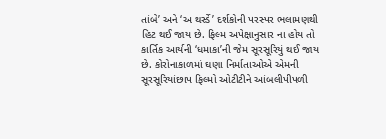તાંબે’ અને ‘અ થર્સ્ડે’ દર્શકોની પરસ્પર ભલામણથી હિટ થઈ જાય છે. ફિલ્મ અપેક્ષાનુસાર ના હોય તો કાર્તિક આર્યની ‘ધમાકા’ની જેમ સૂરસૂરિયું થઈ જાય છે. કોરોનાકાળમાં ઘણા નિર્માતાઓએ એમની સૂરસૂરિયાંછાપ ફિલ્મો ઓટીટીને આંબલીપીપળી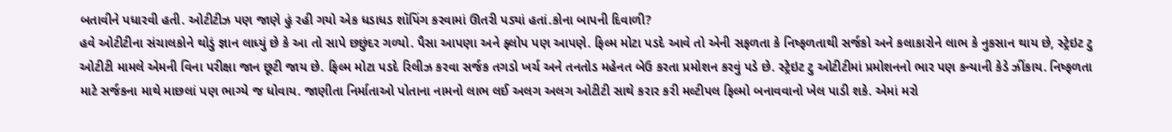બતાવીને પધારવી હતી. ઓટીટીઝ પણ જાણે હું રહી ગયો એક ધડાધડ શૉપિંગ કરવામાં ઊતરી પડ્યાં હતાં.કોના બાપની દિવાળી?
હવે ઓટીટીના સંચાલકોને થોડું જ્ઞાન લાધ્યું છે કે આ તો સાપે છછુંદર ગળ્યો. પૈસા આપણા અને ફ્લોપ પણ આપણે. ફિલ્મ મોટા પડદે આવે તો એની સફળતા કે નિષ્ફળતાથી સર્જકો અને કલાકારોને લાભ કે નુકસાન થાય છે, સ્ટ્રેઇટ ટુ ઓટીટી મામલે એમની વિના પરીક્ષા જાન છૂટી જાય છે. ફિલ્મ મોટા પડદે રિલીઝ કરવા સર્જક તગડો ખર્ચ અને તનતોડ મહેનત બેઉ કરતા પ્રમોશન કરવું પડે છે. સ્ટ્રેઇટ ટુ ઓટીટીમાં પ્રમોશનનો ભાર પણ કન્યાની કેડે ઝીંકાય. નિષ્ફળતા માટે સર્જકના માથે માછલાં પણ ભાગ્યે જ ધોવાય. જાણીતા નિર્માતાઓ પોતાના નામનો લાભ લઈ અલગ અલગ ઓટીટી સાથે કરાર કરી મલ્ટીપલ ફિલ્મો બનાવવાનો ખેલ પાડી શકે. એમાં મરો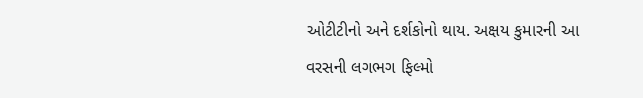ઓટીટીનો અને દર્શકોનો થાય. અક્ષય કુમારની આ વરસની લગભગ ફિલ્મો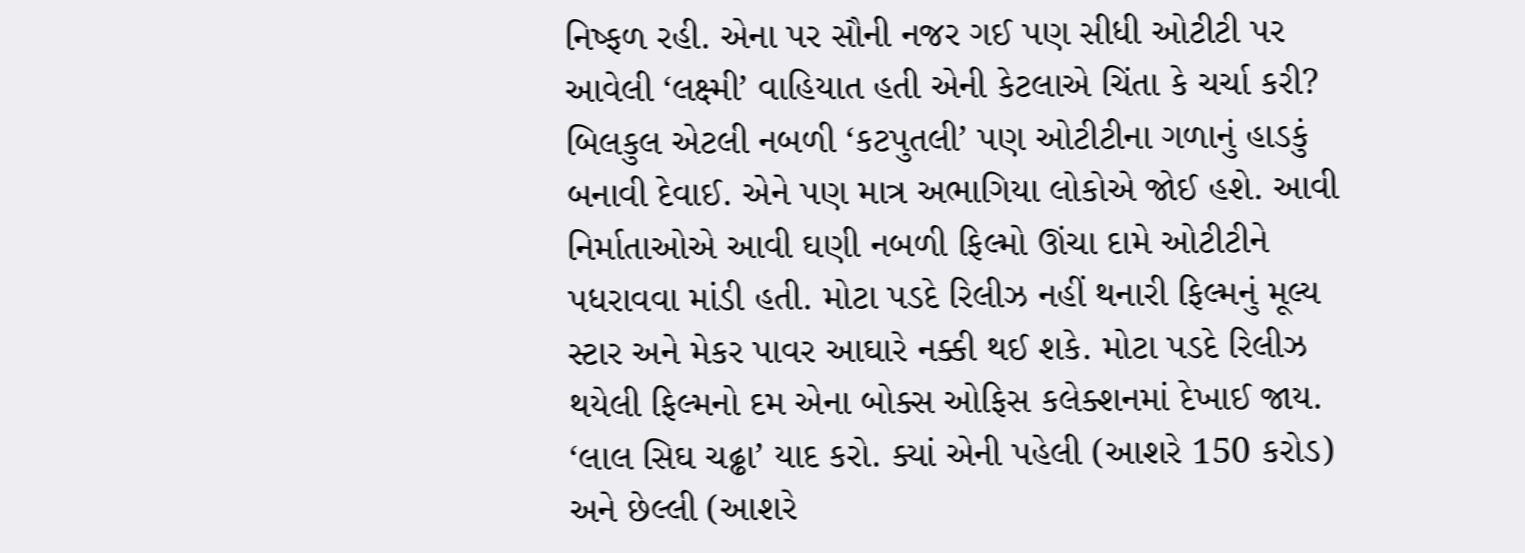નિષ્ફળ રહી. એના પર સૌની નજર ગઈ પણ સીધી ઓટીટી પર આવેલી ‘લક્ષ્મી’ વાહિયાત હતી એની કેટલાએ ચિંતા કે ચર્ચા કરી? બિલકુલ એટલી નબળી ‘કટપુતલી’ પણ ઓટીટીના ગળાનું હાડકું બનાવી દેવાઈ. એને પણ માત્ર અભાગિયા લોકોએ જોઈ હશે. આવી નિર્માતાઓએ આવી ઘણી નબળી ફિલ્મો ઊંચા દામે ઓટીટીને પધરાવવા માંડી હતી. મોટા પડદે રિલીઝ નહીં થનારી ફિલ્મનું મૂલ્ય સ્ટાર અને મેકર પાવર આઘારે નક્કી થઈ શકે. મોટા પડદે રિલીઝ થયેલી ફિલ્મનો દમ એના બોક્સ ઓફિસ કલેક્શનમાં દેખાઈ જાય. ‘લાલ સિઘ ચઢ્ઢા’ યાદ કરો. ક્યાં એની પહેલી (આશરે 150 કરોડ) અને છેલ્લી (આશરે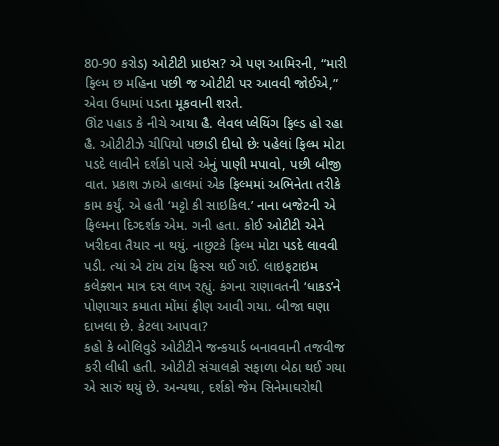80-90 કરોડ) ઓટીટી પ્રાઇસ? એ પણ આમિરની, “મારી ફિલ્મ છ મહિના પછી જ ઓટીટી પર આવવી જોઈએ,” એવા ઉધામાં પડતા મૂકવાની શરતે.
ઊંટ પહાડ કે નીચે આયા હૈ. લેવલ પ્લેયિંગ ફિલ્ડ હો રહા હૈ. ઓટીટીઝે ચીપિયો પછાડી દીધો છેઃ પહેલાં ફિલ્મ મોટા પડદે લાવીને દર્શકો પાસે એનું પાણી મપાવો, પછી બીજી વાત. પ્રકાશ ઝાએ હાલમાં એક ફિલ્મમાં અભિનેતા તરીકે કામ કર્યું. એ હતી ‘મટ્ટો કી સાઇકિલ.’ નાના બજેટની એ ફિલ્મના દિગ્દર્શક એમ. ગની હતા. કોઈ ઓટીટી એને ખરીદવા તૈયાર ના થયું. નાછુટકે ફિલ્મ મોટા પડદે લાવવી પડી. ત્યાં એ ટાંય ટાંય ફિસ્સ થઈ ગઈ. લાઇફટાઇમ કલેક્શન માત્ર દસ લાખ રહ્યું. કંગના રાણાવતની ‘ધાકડ’ને પોણાચાર કમાતા મોંમાં ફીણ આવી ગયા. બીજા ઘણા દાખલા છે. કેટલા આપવા?
કહો કે બોલિવુડે ઓટીટીને જન્કયાર્ડ બનાવવાની તજવીજ કરી લીધી હતી. ઓટીટી સંચાલકો સફાળા બેઠા થઈ ગયા એ સારું થયું છે. અન્યથા, દર્શકો જેમ સિનેમાઘરોથી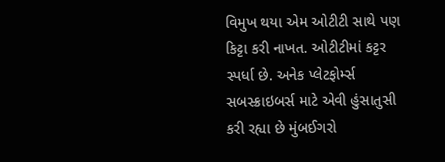વિમુખ થયા એમ ઓટીટી સાથે પણ કિટ્ટા કરી નાખત. ઓટીટીમાં કટ્ટર સ્પર્ધા છે. અનેક પ્લેટફોર્મ્સ સબસ્ક્રાઇબર્સ માટે એવી હુંસાતુસી કરી રહ્યા છે મુંબઈગરો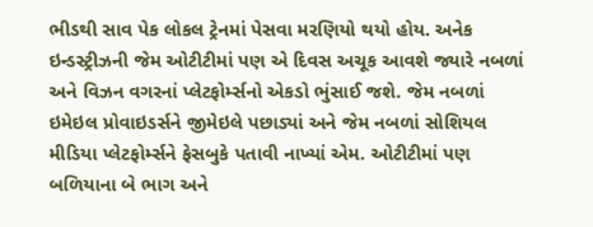ભીડથી સાવ પેક લોકલ ટ્રેનમાં પેસવા મરણિયો થયો હોય. અનેક ઇન્ડસ્ટ્રીઝની જેમ ઓટીટીમાં પણ એ દિવસ અચૂક આવશે જ્યારે નબળાં અને વિઝન વગરનાં પ્લેટફોર્મ્સનો એકડો ભુંસાઈ જશે. જેમ નબળાં ઇમેઇલ પ્રોવાઇડર્સને જીમેઇલે પછાડ્યાં અને જેમ નબળાં સોશિયલ મીડિયા પ્લેટફોર્મ્સને ફેસબુકે પતાવી નાખ્યાં એમ. ઓટીટીમાં પણ બળિયાના બે ભાગ અને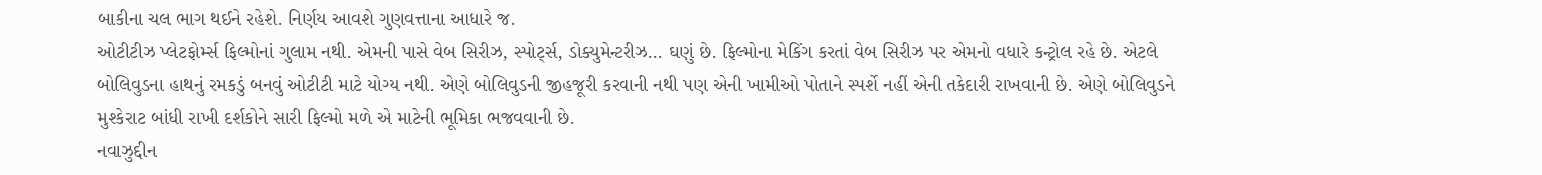બાકીના ચલ ભાગ થઈને રહેશે. નિર્ણય આવશે ગુણવત્તાના આધારે જ.
ઓટીટીઝ પ્લેટફોર્મ્સ ફિલ્મોનાં ગુલામ નથી. એમની પાસે વેબ સિરીઝ, સ્પોર્ટ્સ, ડોક્યુમેન્ટરીઝ… ઘણું છે. ફિલ્મોના મેકિંગ કરતાં વેબ સિરીઝ પર એમનો વધારે કન્ટ્રોલ રહે છે. એટલે બોલિવુડના હાથનું રમકડું બનવું ઓટીટી માટે યોગ્ય નથી. એણે બોલિવુડની જીહજૂરી કરવાની નથી પણ એની ખામીઓ પોતાને સ્પર્શે નહીં એની તકેદારી રાખવાની છે. એણે બોલિવુડને મુશ્કેરાટ બાંધી રાખી દર્શકોને સારી ફિલ્મો મળે એ માટેની ભૂમિકા ભજવવાની છે.
નવાઝુદ્દીન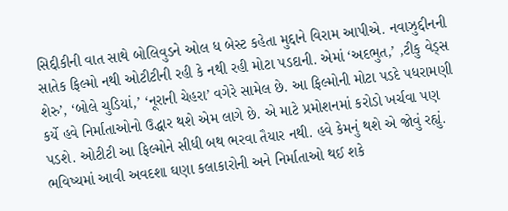સિદ્દીકીની વાત સાથે બોલિવુડને ઓલ ધ બેસ્ટ કહેતા મુદ્દાને વિરામ આપીએ. નવાઝુદ્દીનની સાતેક ફિલ્મો નથી ઓટીટીની રહી કે નથી રહી મોટા પડદાની. એમાં ‘અદભુત,’ ,ટીકુ વેડ્સ શેરુ’, ‘બોલે ચુડિયાં,’ ‘નૂરાની ચેહરા’ વગેરે સામેલ છે. આ ફિલ્મોની મોટા પડદે પધરામણી કર્યે હવે નિર્માતાઓનો ઉદ્ધાર થશે એમ લાગે છે. એ માટે પ્રમોશનમાં કરોડો ખર્ચવા પણ પડશે. ઓટીટી આ ફિલ્મોને સીધી બથ ભરવા તૈયાર નથી. હવે કેમનું થશે એ જોવું રહ્યું. ભવિષ્યમાં આવી અવદશા ઘણા કલાકારોની અને નિર્માતાઓ થઈ શકે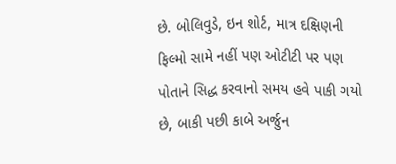છે. બોલિવુડે, ઇન શોર્ટ, માત્ર દક્ષિણની ફિલ્મો સામે નહીં પણ ઓટીટી પર પણ પોતાને સિદ્ધ કરવાનો સમય હવે પાકી ગયો છે, બાકી પછી કાબે અર્જુન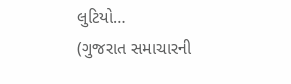લુટિયો…
(ગુજરાત સમાચારની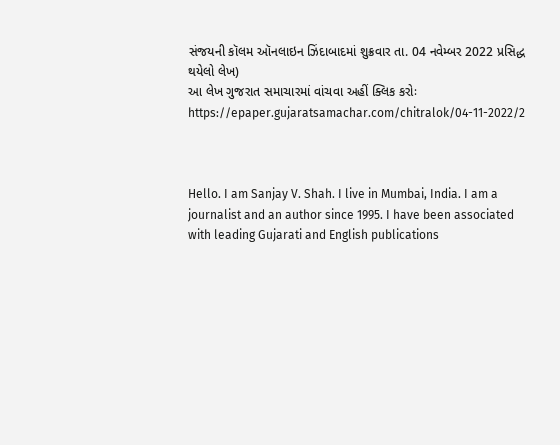સંજયની કૉલમ ઑનલાઇન ઝિંદાબાદમાં શુક્રવાર તા. 04 નવેમ્બર 2022 પ્રસિદ્ધ થયેલો લેખ)
આ લેખ ગુજરાત સમાચારમાં વાંચવા અહીં ક્લિક કરોઃ
https://epaper.gujaratsamachar.com/chitralok/04-11-2022/2



Hello. I am Sanjay V. Shah. I live in Mumbai, India. I am a journalist and an author since 1995. I have been associated with leading Gujarati and English publications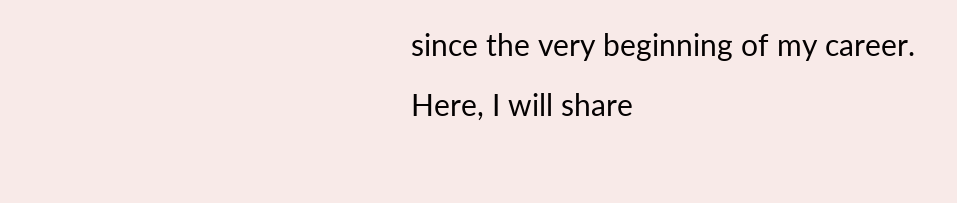since the very beginning of my career.
Here, I will share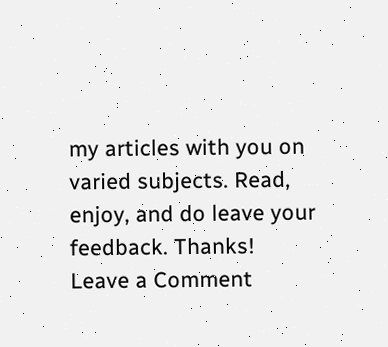my articles with you on varied subjects. Read, enjoy, and do leave your feedback. Thanks!
Leave a Comment